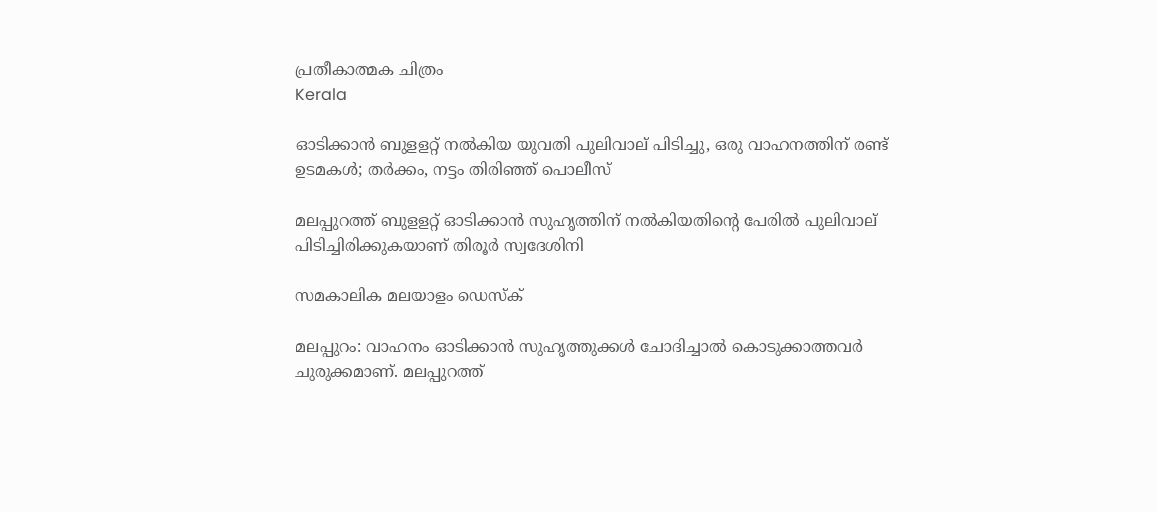പ്രതീകാത്മക ചിത്രം
Kerala

ഓടിക്കാൻ ബുളളറ്റ് നൽകിയ യുവതി പുലിവാല് പിടിച്ചു, ഒരു വാഹനത്തിന് രണ്ട് ഉടമകൾ; തർക്കം, നട്ടം തിരിഞ്ഞ് പൊലീസ്

മലപ്പുറത്ത് ബുളളറ്റ് ഓടിക്കാൻ സുഹൃത്തിന് നൽകിയതിന്റെ പേരിൽ പുലിവാല് പിടിച്ചിരിക്കുകയാണ് തിരൂർ സ്വദേശിനി

സമകാലിക മലയാളം ഡെസ്ക്

മലപ്പുറം: വാഹനം ഓടിക്കാൻ സുഹൃത്തുക്കൾ ചോദിച്ചാൽ കൊടുക്കാത്തവർ ചുരുക്കമാണ്. മലപ്പുറത്ത്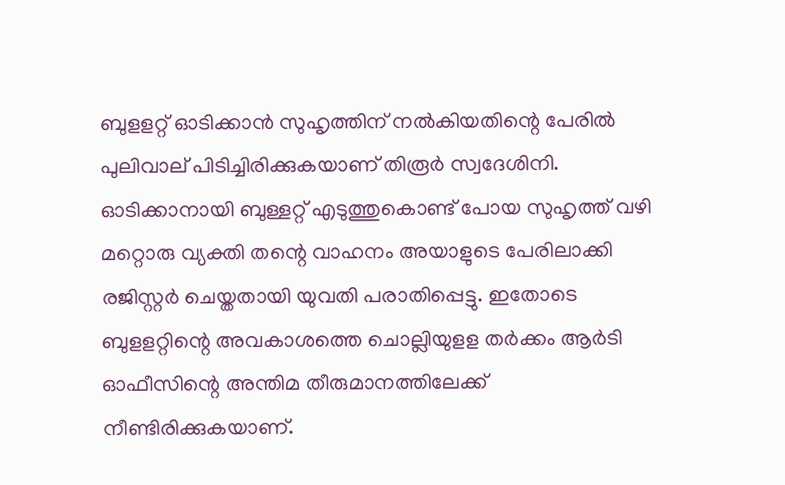ബുളളറ്റ് ഓടിക്കാൻ സുഹൃത്തിന് നൽകിയതിന്റെ പേരിൽ പുലിവാല് പിടിച്ചിരിക്കുകയാണ് തിരൂർ സ്വദേശിനി. ഓടിക്കാനായി ബുള്ളറ്റ് എടുത്തുകൊണ്ട് പോയ സുഹൃത്ത് വഴി മറ്റൊരു വ്യക്തി തന്റെ വാഹനം അയാളുടെ പേരിലാക്കി രജിസ്റ്റർ ചെയ്തതായി യുവതി പരാതിപ്പെട്ടു. ഇതോടെ ബുളളറ്റിന്റെ അവകാശത്തെ ചൊല്ലിയുളള തർക്കം ആർടി ഓഫീസിന്റെ അന്തിമ തീരുമാനത്തിലേക്ക് നീണ്ടിരിക്കുകയാണ്.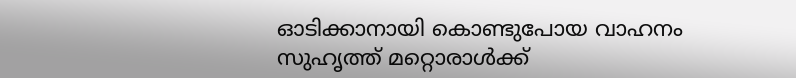ഓടിക്കാനായി കൊണ്ടുപോയ വാഹനം സുഹൃത്ത് മറ്റൊരാൾക്ക്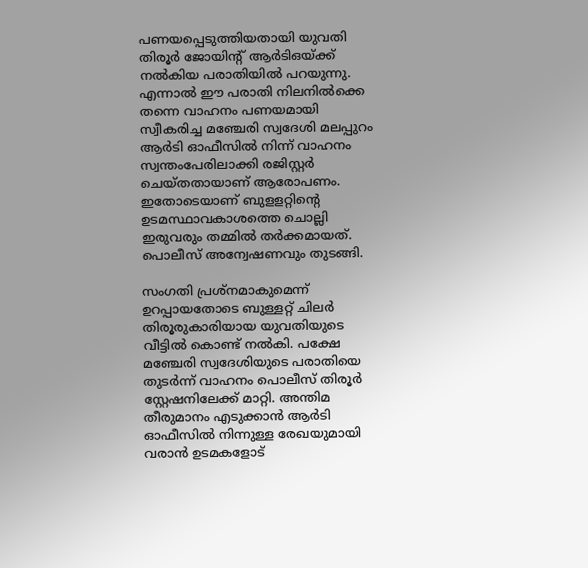പണയപ്പെടുത്തിയതായി യുവതി തിരൂർ ജോയിന്റ് ആർടിഒയ്ക്ക് നൽകിയ പരാതിയിൽ പറയുന്നു. എന്നാൽ ഈ പരാതി നിലനിൽക്കെ തന്നെ വാഹനം പണയമായി സ്വീകരിച്ച മഞ്ചേരി സ്വദേശി മലപ്പുറം ആർടി ഓഫീസിൽ നിന്ന് വാഹനം സ്വന്തംപേരിലാക്കി രജിസ്റ്റർ ചെയ്തതായാണ് ആരോപണം. ഇതോടെയാണ് ബുളളറ്റിന്റെ ഉടമസ്ഥാവകാശത്തെ ചൊല്ലി ഇരുവരും തമ്മിൽ തർക്കമായത്. പൊലീസ് അന്വേഷണവും തുടങ്ങി.

സംഗതി പ്രശ്നമാകുമെന്ന് ഉറപ്പായതോടെ ബുള്ളറ്റ് ചിലർ തിരൂരുകാരിയായ യുവതിയുടെ വീട്ടിൽ കൊണ്ട് നൽകി. പക്ഷേ മഞ്ചേരി സ്വദേശിയുടെ പരാതിയെ തുടർന്ന് വാഹനം പൊലീസ് തിരൂർ സ്റ്റേഷനിലേക്ക് മാറ്റി. അന്തിമ തീരുമാനം എടുക്കാൻ ആർടി ഓഫീസിൽ നിന്നുള്ള രേഖയുമായി വരാൻ ഉടമകളോട്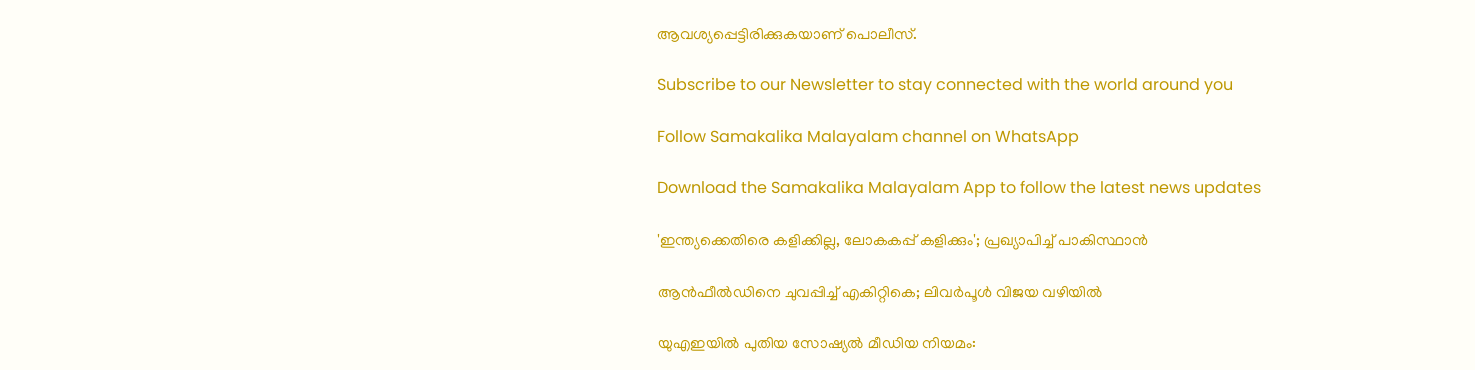ആവശ്യപ്പെട്ടിരിക്കുകയാണ് പൊലീസ്.

Subscribe to our Newsletter to stay connected with the world around you

Follow Samakalika Malayalam channel on WhatsApp

Download the Samakalika Malayalam App to follow the latest news updates

'ഇന്ത്യക്കെതിരെ കളിക്കില്ല, ലോകകപ്പ് കളിക്കും'; പ്രഖ്യാപിച്ച് പാകിസ്ഥാന്‍

ആൻഫീൽഡിനെ ചുവപ്പിച്ച് എകിറ്റികെ; ലിവർപൂൾ വിജയ വഴിയിൽ

യുഎഇയിൽ പുതിയ സോഷ്യൽ മീഡിയ നിയമം: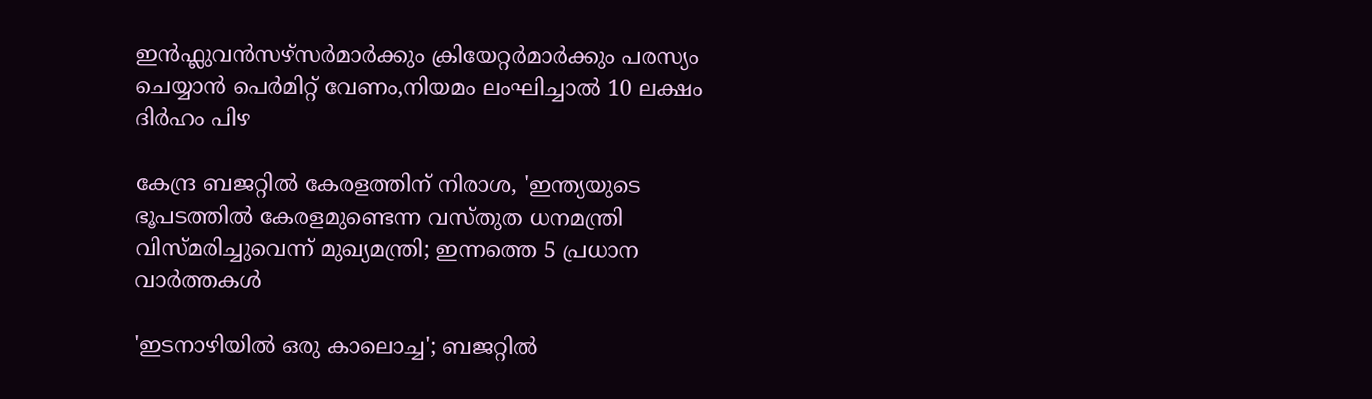ഇൻഫ്ലുവൻസഴ്സർമാർക്കും ക്രിയേറ്റർമാർക്കും പരസ്യം ചെയ്യാൻ പെർമിറ്റ് വേണം,നിയമം ലംഘിച്ചാൽ 10 ലക്ഷം ദിർഹം പിഴ

കേന്ദ്ര ബജറ്റില്‍ കേരളത്തിന് നിരാശ, 'ഇന്ത്യയുടെ ഭൂപടത്തില്‍ കേരളമുണ്ടെന്ന വസ്തുത ധനമന്ത്രി വിസ്മരിച്ചുവെന്ന് മുഖ്യമന്ത്രി; ഇന്നത്തെ 5 പ്രധാന വാര്‍ത്തകള്‍

'ഇടനാഴിയില്‍ ഒരു കാലൊച്ച'; ബജറ്റില്‍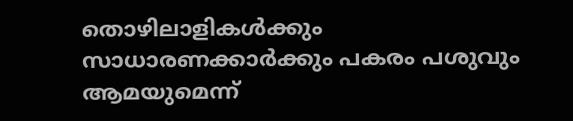തൊഴിലാളികള്‍ക്കും സാധാരണക്കാര്‍ക്കും പകരം പശുവും ആമയുമെന്ന്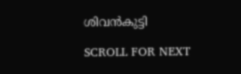ശിവന്‍കുട്ടി

SCROLL FOR NEXT